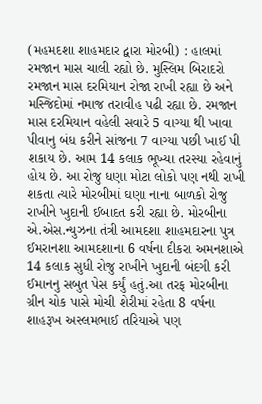(મહમદશા શાહમદાર દ્વારા મોરબી) : હાલમાં રમજાન માસ ચાલી રહ્યો છે. મુસ્લિમ બિરાદરો રમજાન માસ દરમિયાન રોજા રાખી રહ્યા છે અને મસ્જિદોમાં નમાજ તરાવીહ પઢી રહ્યા છે. રમજાન માસ દરમિયાન વહેલી સવારે 5 વાગ્યા થી ખાવા પીવાનુ બંધ કરીને સાંજના 7 વાગ્યા પછી ખાઈ પી શકાય છે. આમ 14 કલાક ભૂખ્યા તરસ્યા રહેવાનું હોય છે. આ રોજુ ધણા મોટા લોકો પણ નથી રાખી શકતા ત્યારે મોરબીમાં ઘણા નાના બાળકો રોજુ રાખીને ખુદાની ઈબાદત કરી રહ્યા છે. મોરબીના એ.એસ.ન્યુઝના તંત્રી આમદશા શાહમદારના પુત્ર ઈમરાનશા આમદશાના 6 વર્ષના દીકરા અમનશાએ 14 કલાક સુધી રોજુ રાખીને ખુદાની બંદગી કરી ઈમાનનુ સબુત પેસ કર્યું હતું.આ તરફ મોરબીના ગ્રીન ચોક પાસે મોચી શેરીમાં રહેતા 8 વર્ષના શાહરૂખ અસ્લમભાઈ તરિયાએ પણ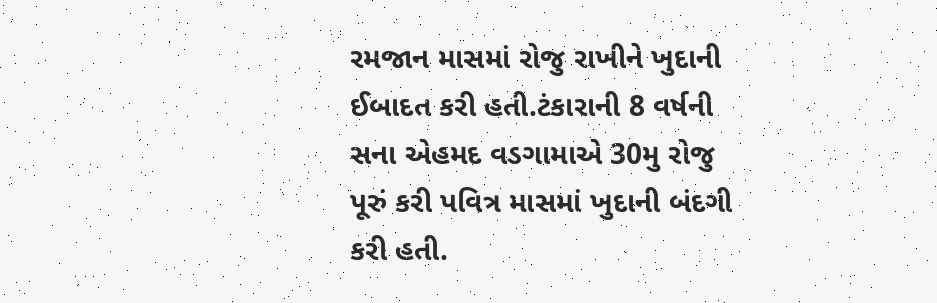રમજાન માસમાં રોજુ રાખીને ખુદાની ઈબાદત કરી હતી.ટંકારાની 8 વર્ષની સના એહમદ વડગામાએ 30મુ રોજુ પૂરું કરી પવિત્ર માસમાં ખુદાની બંદગી કરી હતી.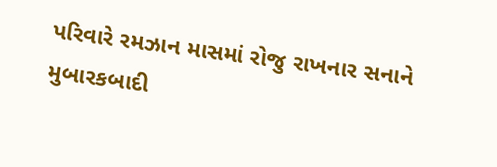પરિવારે રમઝાન માસમાં રોજુ રાખનાર સનાને મુબારકબાદી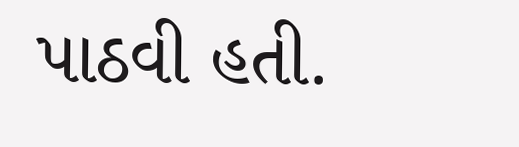પાઠવી હતી.